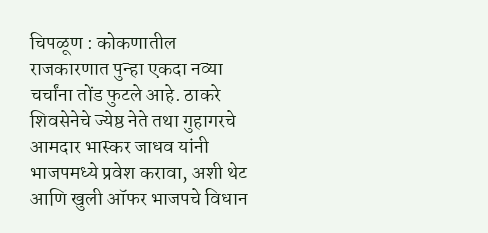चिपळूण : कोकणातील राजकारणात पुन्हा एकदा नव्या चर्चांना तोंड फुटले आहे. ठाकरे शिवसेनेचे ज्येष्ठ नेते तथा गुहागरचे आमदार भास्कर जाधव यांनी भाजपमध्ये प्रवेश करावा, अशी थेट आणि खुली ऑफर भाजपचे विधान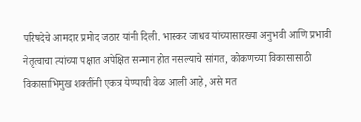परिषदेचे आमदार प्रमोद जठार यांनी दिली. भास्कर जाधव यांच्यासारख्या अनुभवी आणि प्रभावी नेतृत्वाचा त्यांच्या पक्षात अपेक्षित सन्मान होत नसल्याचे सांगत, कोकणच्या विकासासाठी विकासाभिमुख शक्तींनी एकत्र येण्याची वेळ आली आहे, असे मत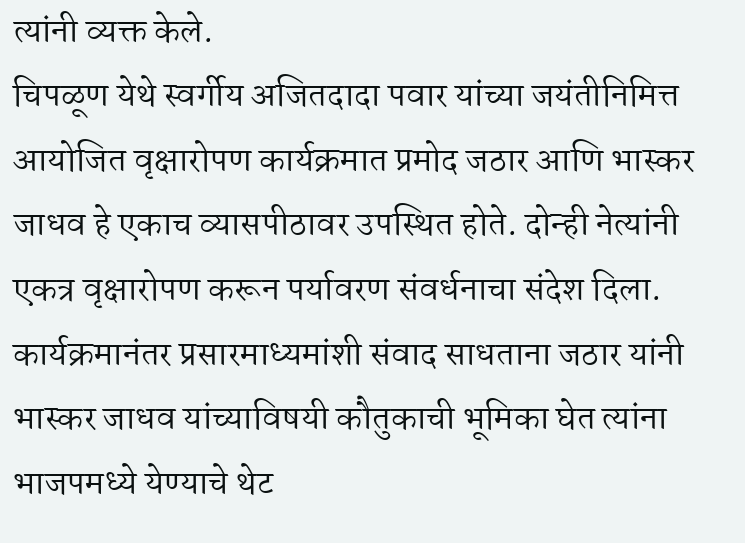त्यांनी व्यक्त केले.
चिपळूण येथे स्वर्गीय अजितदादा पवार यांच्या जयंतीनिमित्त आयोजित वृक्षारोपण कार्यक्रमात प्रमोद जठार आणि भास्कर जाधव हे एकाच व्यासपीठावर उपस्थित होते. दोन्ही नेत्यांनी एकत्र वृक्षारोपण करून पर्यावरण संवर्धनाचा संदेश दिला. कार्यक्रमानंतर प्रसारमाध्यमांशी संवाद साधताना जठार यांनी भास्कर जाधव यांच्याविषयी कौतुकाची भूमिका घेत त्यांना भाजपमध्ये येण्याचे थेट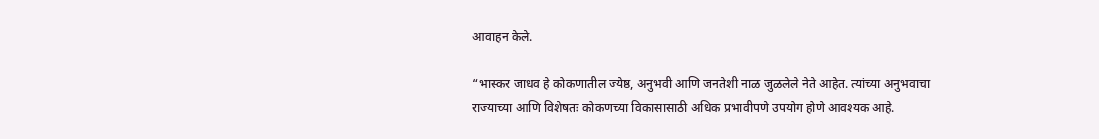आवाहन केले.

“भास्कर जाधव हे कोकणातील ज्येष्ठ, अनुभवी आणि जनतेशी नाळ जुळलेले नेते आहेत. त्यांच्या अनुभवाचा राज्याच्या आणि विशेषतः कोकणच्या विकासासाठी अधिक प्रभावीपणे उपयोग होणे आवश्यक आहे.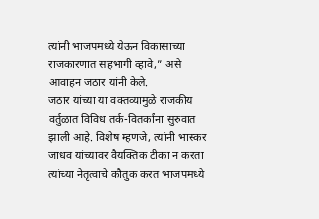त्यांनी भाजपमध्ये येऊन विकासाच्या राजकारणात सहभागी व्हावे,” असे आवाहन जठार यांनी केले.
जठार यांच्या या वक्तव्यामुळे राजकीय वर्तुळात विविध तर्क-वितर्कांना सुरुवात झाली आहे. विशेष म्हणजे, त्यांनी भास्कर जाधव यांच्यावर वैयक्तिक टीका न करता त्यांच्या नेतृत्वाचे कौतुक करत भाजपमध्ये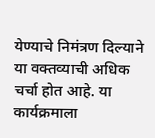येण्याचे निमंत्रण दिल्याने या वक्तव्याची अधिक चर्चा होत आहे. या कार्यक्रमाला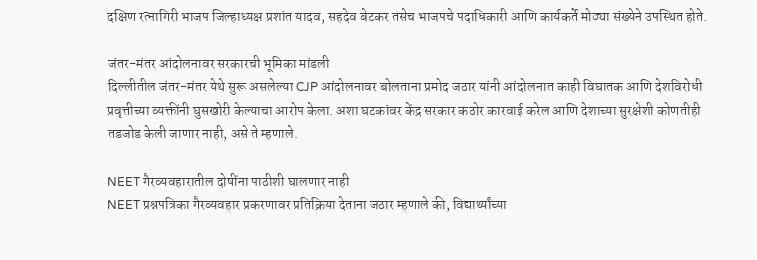दक्षिण रत्नागिरी भाजप जिल्हाध्यक्ष प्रशांत यादव, सहदेव बेटकर तसेच भाजपचे पदाधिकारी आणि कार्यकर्ते मोठ्या संख्येने उपस्थित होते.

जंतर-मंतर आंदोलनावर सरकारची भूमिका मांडली
दिल्लीतील जंतर-मंतर येथे सुरू असलेल्या CJP आंदोलनावर बोलताना प्रमोद जठार यांनी आंदोलनात काही विघातक आणि देशविरोधी प्रवृत्तीच्या व्यक्तींनी घुसखोरी केल्याचा आरोप केला. अशा घटकांवर केंद्र सरकार कठोर कारवाई करेल आणि देशाच्या सुरक्षेशी कोणतीही तडजोड केली जाणार नाही, असे ते म्हणाले.

NEET गैरव्यवहारातील दोषींना पाठीशी घालणार नाही
NEET प्रश्नपत्रिका गैरव्यवहार प्रकरणावर प्रतिक्रिया देताना जठार म्हणाले की, विद्यार्थ्यांच्या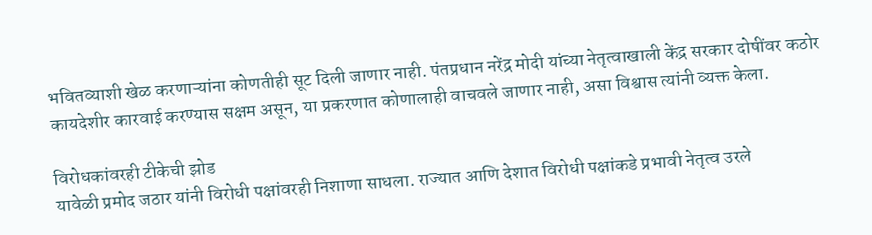भवितव्याशी खेळ करणाऱ्यांना कोणतीही सूट दिली जाणार नाही. पंतप्रधान नरेंद्र मोदी यांच्या नेतृत्वाखाली केंद्र सरकार दोषींवर कठोर कायदेशीर कारवाई करण्यास सक्षम असून, या प्रकरणात कोणालाही वाचवले जाणार नाही, असा विश्वास त्यांनी व्यक्त केला.

विरोधकांवरही टीकेची झोड
यावेळी प्रमोद जठार यांनी विरोधी पक्षांवरही निशाणा साधला. राज्यात आणि देशात विरोधी पक्षांकडे प्रभावी नेतृत्व उरले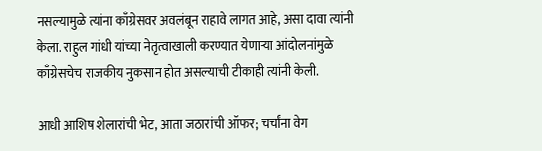नसल्यामुळे त्यांना काँग्रेसवर अवलंबून राहावे लागत आहे, असा दावा त्यांनी केला. राहुल गांधी यांच्या नेतृत्वाखाली करण्यात येणाऱ्या आंदोलनांमुळे काँग्रेसचेच राजकीय नुकसान होत असल्याची टीकाही त्यांनी केली.

आधी आशिष शेलारांची भेट, आता जठारांची ऑफर; चर्चांना वेग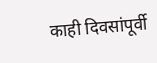काही दिवसांपूर्वी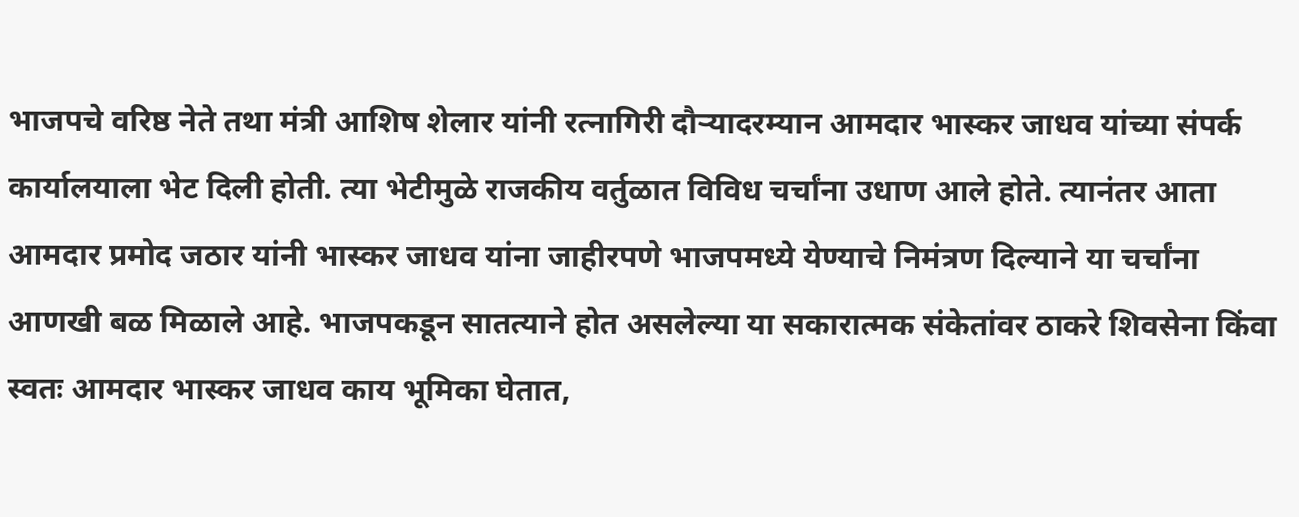भाजपचे वरिष्ठ नेते तथा मंत्री आशिष शेलार यांनी रत्नागिरी दौऱ्यादरम्यान आमदार भास्कर जाधव यांच्या संपर्क कार्यालयाला भेट दिली होती. त्या भेटीमुळे राजकीय वर्तुळात विविध चर्चांना उधाण आले होते. त्यानंतर आता आमदार प्रमोद जठार यांनी भास्कर जाधव यांना जाहीरपणे भाजपमध्ये येण्याचे निमंत्रण दिल्याने या चर्चांना आणखी बळ मिळाले आहे. भाजपकडून सातत्याने होत असलेल्या या सकारात्मक संकेतांवर ठाकरे शिवसेना किंवा स्वतः आमदार भास्कर जाधव काय भूमिका घेतात,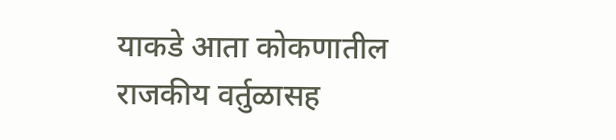याकडे आता कोकणातील राजकीय वर्तुळासह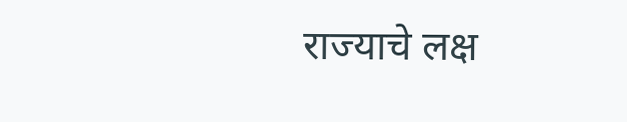राज्याचे लक्ष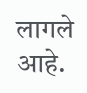लागले आहे.